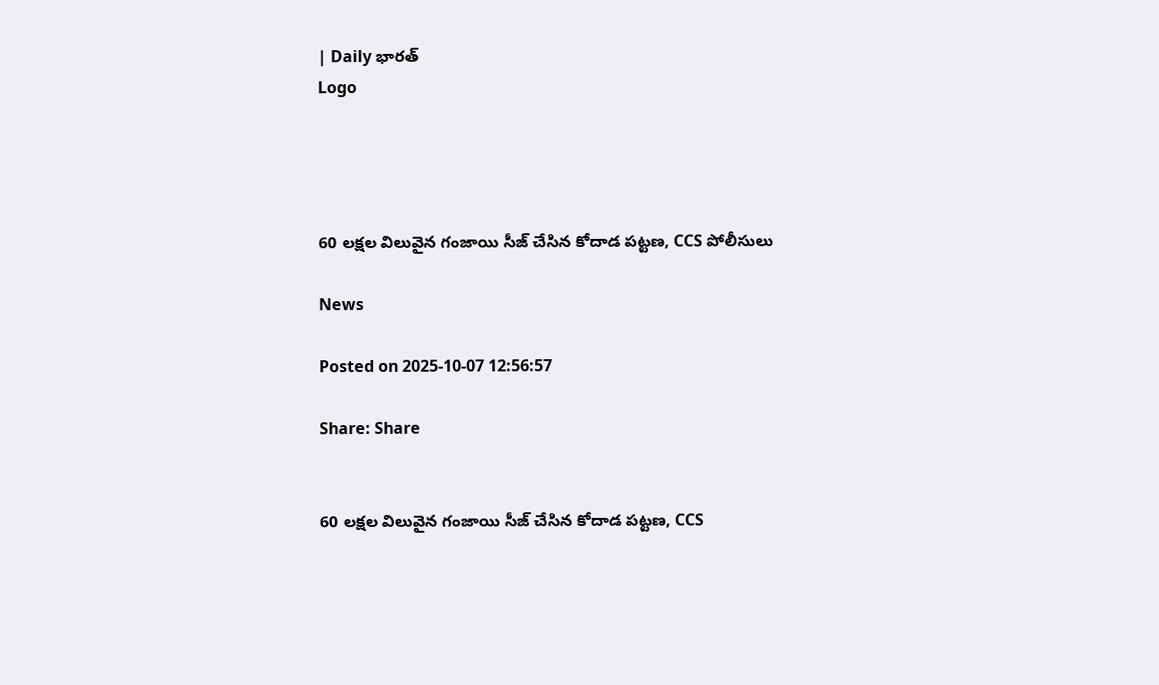| Daily భారత్
Logo




60 లక్షల విలువైన గంజాయి సీజ్ చేసిన కోదాడ పట్టణ, CCS పోలీసులు

News

Posted on 2025-10-07 12:56:57

Share: Share


60 లక్షల విలువైన గంజాయి సీజ్ చేసిన కోదాడ పట్టణ, CCS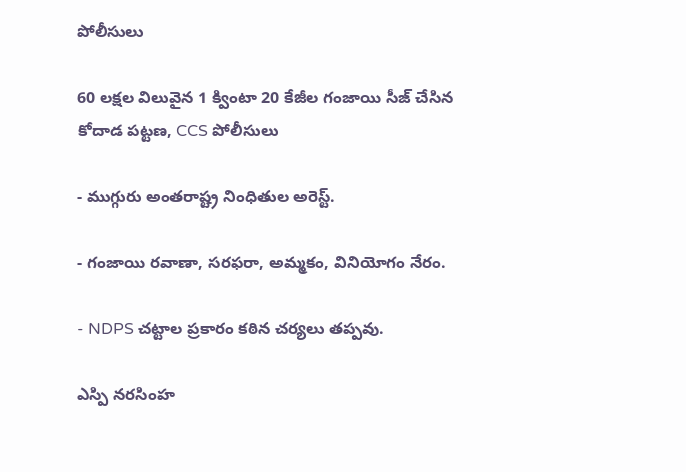పోలీసులు

60 లక్షల విలువైన 1 క్వింటా 20 కేజీల గంజాయి సీజ్ చేసిన కోదాడ పట్టణ, CCS పోలీసులు

- ముగ్గురు అంతరాష్ట్ర నింధితుల అరెస్ట్.

- గంజాయి రవాణా, సరఫరా, అమ్మకం, వినియోగం నేరం.

- NDPS చట్టాల ప్రకారం కఠిన చర్యలు తప్పవు.

ఎస్పి నరసింహ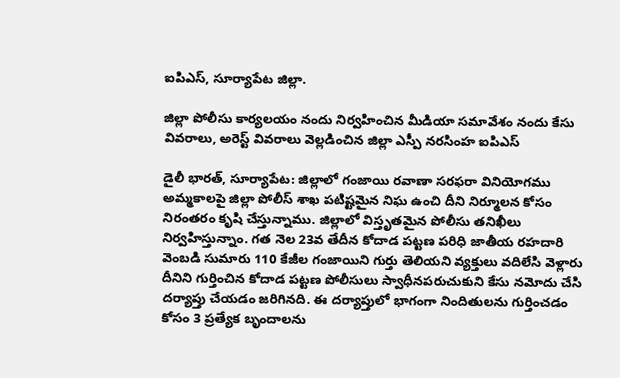ఐపిఎస్, సూర్యాపేట జిల్లా.

జిల్లా పోలీసు కార్యలయం నందు నిర్వహించిన మీడియా సమావేశం నందు కేసు వివరాలు, అరెస్ట్ వివరాలు వెల్లడించిన జిల్లా ఎస్పీ నరసింహ ఐ‌పి‌ఎస్

డైలీ భారత్, సూర్యాపేట: జిల్లాలో గంజాయి రవాణా సరఫరా వినియోగము అమ్మకాలపై జిల్లా పోలీస్ శాఖ పటిష్టమైన నిఘ ఉంచి దీని నిర్మూలన కోసం నిరంతరం కృషి చేస్తున్నాము. జిల్లాలో విస్తృతమైన పోలీసు తనిఖీలు నిర్వహిస్తున్నాం. గత నెల 23వ తేదీన కోదాడ పట్టణ పరిధి జాతీయ రహదారి వెంబడి సుమారు 110 కేజీల గంజాయిని గుర్తు తెలియని వ్యక్తులు వదిలేసి వెళ్లారు దీనిని గుర్తించిన కోదాడ పట్టణ పోలీసులు స్వాధీనపరుచుకుని కేసు నమోదు చేసి దర్యాప్తు చేయడం జరిగినది. ఈ దర్యాప్తులో భాగంగా నిందితులను గుర్తించడం కోసం 3 ప్రత్యేక బృందాలను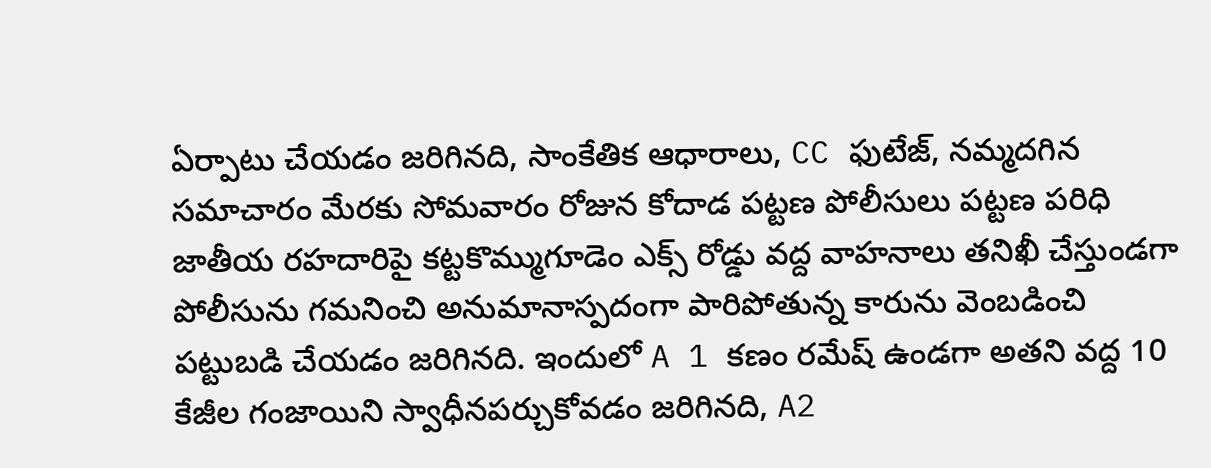ఏర్పాటు చేయడం జరిగినది, సాంకేతిక ఆధారాలు, CC ఫుటేజ్, నమ్మదగిన సమాచారం మేరకు సోమవారం రోజున కోదాడ పట్టణ పోలీసులు పట్టణ పరిధి జాతీయ రహదారిపై కట్టకొమ్ముగూడెం ఎక్స్ రోడ్డు వద్ద వాహనాలు తనిఖీ చేస్తుండగా పోలీసును గమనించి అనుమానాస్పదంగా పారిపోతున్న కారును వెంబడించి పట్టుబడి చేయడం జరిగినది. ఇందులో A 1 కణం రమేష్ ఉండగా అతని వద్ద 10 కేజీల గంజాయిని స్వాధీనపర్చుకోవడం జరిగినది, A2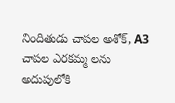నిందితుడు చాపల అశోక్, A3 చాపల ఎరకమ్మ లను అదుపులోకి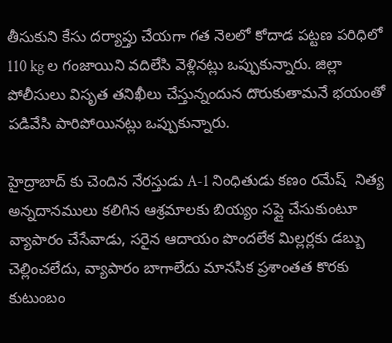తీసుకుని కేసు దర్యాప్తు చేయగా గత నెలలో కోదాడ పట్టణ పరిధిలో 110 kg ల గంజాయిని వదిలేసి వెళ్లినట్లు ఒప్పుకున్నారు. జిల్లా పోలీసులు విసృత తనిఖీలు చేస్తున్నందున దొరుకుతామనే భయంతో పడివేసి పారిపోయినట్లు ఒప్పుకున్నారు.

హైద్రాబాద్ కు చెందిన నేరస్తుడు A-1 నింధితుడు కణం రమేష్  నిత్య అన్నదానములు కలిగిన ఆశ్రమాలకు బియ్యం సప్లై చేసుకుంటూ వ్యాపారం చేసేవాడు, సరైన ఆదాయం పొందలేక మిల్లర్లకు డబ్బు చెల్లించలేదు, వ్యాపారం బాగాలేదు మానసిక ప్రశాంతత కొరకు కుటుంబం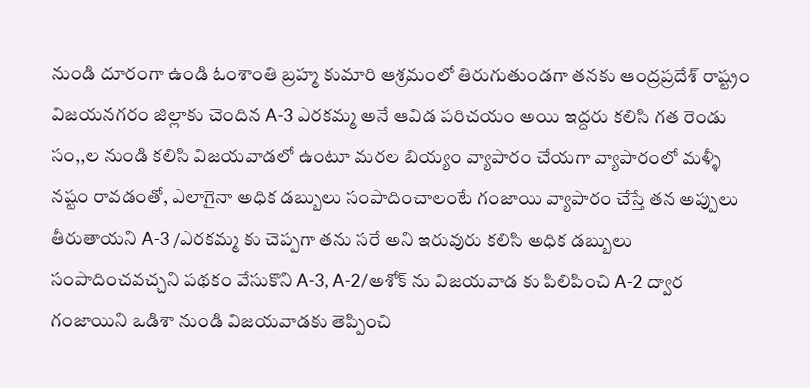నుండి దూరంగా ఉండి ఓంశాంతి బ్రహ్మ కుమారి ఆశ్రమంలో తిరుగుతుండగా తనకు ఆంద్రప్రదేశ్ రాష్ట్రం విజయనగరం జిల్లాకు చెందిన A-3 ఎరకమ్మ అనే ఆవిడ పరిచయం అయి ఇద్దరు కలిసి గత రెండు సం,,ల నుండి కలిసి విజయవాడలో ఉంటూ మరల బియ్యం వ్యాపారం చేయగా వ్యాపారంలో మళ్ళీ నష్టం రావడంతో, ఎలాగైనా అధిక డబ్బులు సంపాదించాలంటే గంజాయి వ్యాపారం చేస్తే తన అప్పులు తీరుతాయని A-3 /ఎరకమ్మ కు చెప్పగా తను సరే అని ఇరువురు కలిసి అధిక డబ్బులు సంపాదించవచ్చని పథకం వేసుకొని A-3, A-2/అశోక్ ను విజయవాడ కు పిలిపించి A-2 ద్వార గంజాయిని ఒడిశా నుండి విజయవాడకు తెప్పించి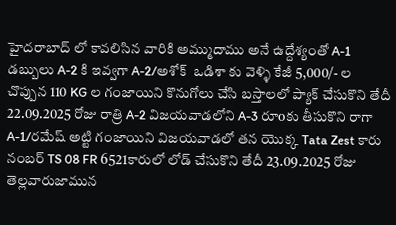హైదరాబాద్ లో కావలిసిన వారికి అమ్ముదాము అనే ఉద్దేశ్యంతో A-1 డబ్బులు A-2 కి ఇవ్వగా A-2/అశోక్  ఒడిశా కు వెళ్ళి కేజీ 5,000/- ల చొప్పున 110 KG ల గంజాయిని కొనుగోలు చేసి బస్తాలలో ప్యాక్ చేసుకొని తేదీ 22.09.2025 రోజు రాత్రి A-2 విజయవాడలోని A-3 రూoకు తీసుకొని రాగా A-1/రమేష్ అట్టి గంజాయిని విజయవాడలో తన యొక్క Tata Zest కారు నంబర్ TS 08 FR 6521కారులో లోడ్ చేసుకొని తేదీ 23.09.2025 రోజు తెల్లవారుజామున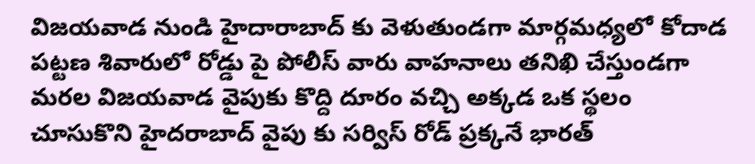విజయవాడ నుండి హైదారాబాద్ కు వెళుతుండగా మార్గమధ్యలో కోదాడ పట్టణ శివారులో రోడ్డు పై పోలీస్ వారు వాహనాలు తనిఖి చేస్తుండగా మరల విజయవాడ వైపుకు కొద్ది దూరం వచ్చి అక్కడ ఒక స్థలం చూసుకొని హైదరాబాద్ వైపు కు సర్విస్ రోడ్ ప్రక్కనే భారత్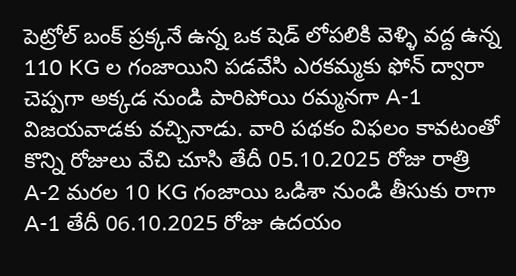పెట్రోల్ బంక్ ప్రక్కనే ఉన్న ఒక షెడ్ లోపలికి వెళ్ళి వద్ద ఉన్న 110 KG ల గంజాయిని పడవేసి ఎరకమ్మకు ఫోన్ ద్వారా చెప్పగా అక్కడ నుండి పారిపోయి రమ్మనగా A-1 విజయవాడకు వచ్చినాడు. వారి పథకం విఫలం కావటంతో కొన్ని రోజులు వేచి చూసి తేదీ 05.10.2025 రోజు రాత్రి A-2 మరల 10 KG గంజాయి ఒడిశా నుండి తీసుకు రాగా A-1 తేదీ 06.10.2025 రోజు ఉదయం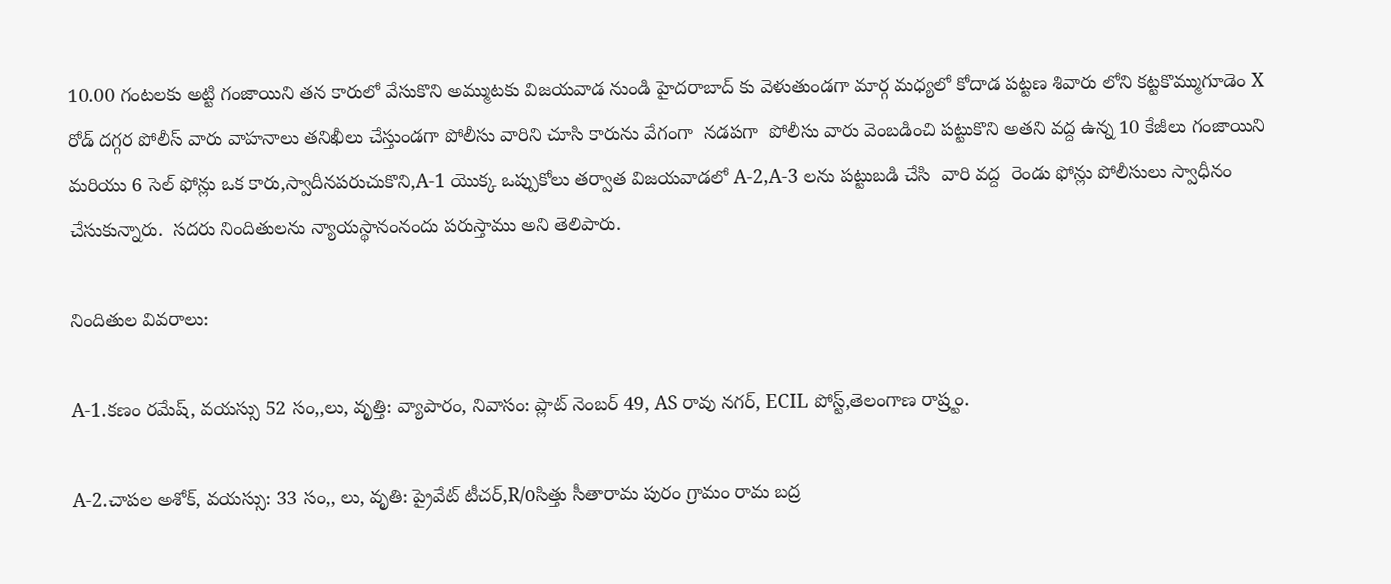10.00 గంటలకు అట్టి గంజాయిని తన కారులో వేసుకొని అమ్ముటకు విజయవాడ నుండి హైదరాబాద్ కు వెళుతుండగా మార్గ మధ్యలో కోదాడ పట్టణ శివారు లోని కట్టకొమ్ముగూడెం X రోడ్ దగ్గర పోలీస్ వారు వాహనాలు తనిఖీలు చేస్తుండగా పోలీసు వారిని చూసి కారును వేగంగా  నడపగా  పోలీసు వారు వెంబడించి పట్టుకొని అతని వద్ద ఉన్న 10 కేజీలు గంజాయిని మరియు 6 సెల్ ఫోన్లు ఒక కారు,స్వాదీనపరుచుకొని,A-1 యొక్క ఒప్పుకోలు తర్వాత విజయవాడలో A-2,A-3 లను పట్టుబడి చేసి  వారి వద్ద  రెండు ఫోన్లు పోలీసులు స్వాధీనం చేసుకున్నారు.  సదరు నిందితులను న్యాయస్థానంనందు పరుస్తాము అని తెలిపారు.

నిందితుల వివరాలు:

A-1.కణం రమేష్, వయస్సు 52 సం,,లు, వృత్తి: వ్యాపారం, నివాసం: ప్లాట్ నెంబర్ 49, AS రావు నగర్, ECIL పోస్ట్,తెలంగాణ రాష్ర్టం.

A-2.చాపల అశోక్, వయస్సు: 33 సం,, లు, వృతి: ప్రైవేట్ టీచర్,R/oసిత్తు సీతారామ పురం గ్రామం రామ బద్ర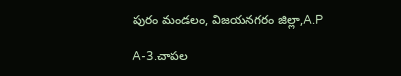పురం మండలం, విజయనగరం జిల్లా,A.P

A-3.చాపల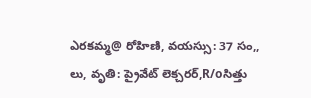ఎరకమ్మ@ రోహిణి, వయస్సు: 37 సం,, లు, వృతి: ప్రైవేట్ లెక్చరర్,R/oసిత్తు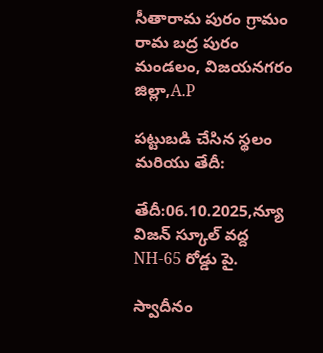సీతారామ పురం గ్రామం రామ బద్ర పురం మండలం, విజయనగరం జిల్లా,A.P

పట్టుబడి చేసిన స్థలం మరియు తేదీ:

తేదీ:06.10.2025,న్యూ విజన్ స్కూల్ వద్ద NH-65 రోడ్డు పై.

స్వాదీనం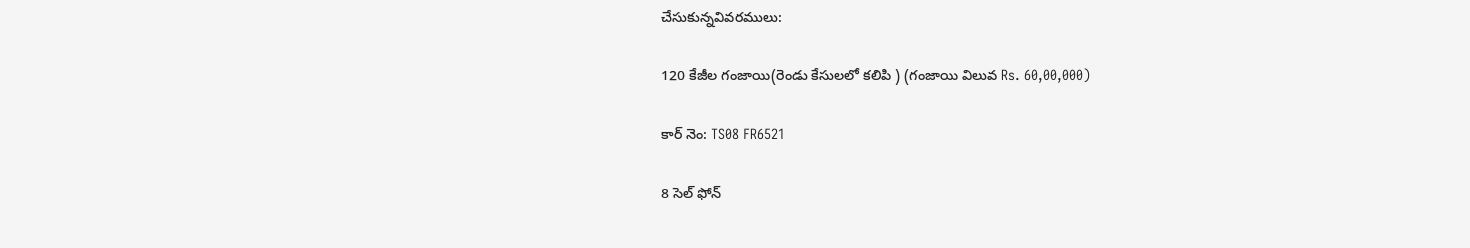చేసుకున్నవివరములు:

120 కేజీల గంజాయి(రెండు కేసులలో కలిపి ) (గంజాయి విలువ Rs. 60,00,000)

కార్ నెం: TS08 FR6521

8 సెల్ ఫోన్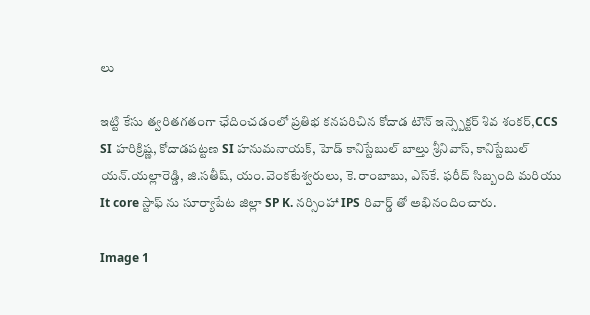లు

ఇట్టి కేసు త్వరితగతంగా ఛేదించడంలో ప్రతిభ కనపరిచిన కోదాడ టౌన్ ఇన్స్పెక్టర్ శివ శంకర్,CCS SI హరిక్రిష్ణ, కోదాడపట్టణ SI హనుమనాయక్, హెడ్ కానిస్టేబుల్ బాల్తు శ్రీనివాస్, కానిస్టేబుల్ యన్.యల్లారెడ్డి, జి.సతీష్, యం.వెంకటేశ్వరులు, కె.రాంబాబు, ఎస్‌కే. ఫరీద్ సిబ్బంది మరియు It core స్టాఫ్ ను సూర్యాపేట జిల్లా SP K. నర్సింహా IPS రివార్డ్ తో అభినందించారు.

Image 1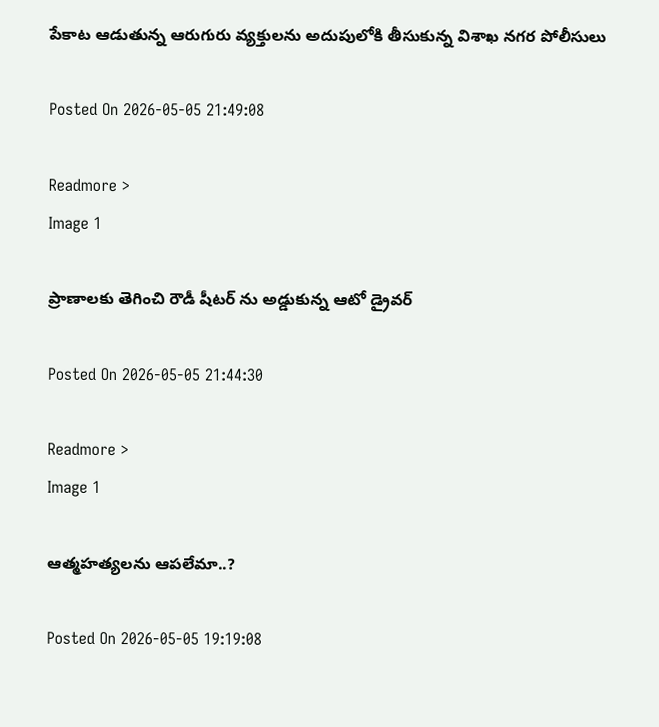పేకాట ఆడుతున్న ఆరుగురు వ్యక్తులను అదుపులోకి తీసుకున్న విశాఖ నగర పోలీసులు

Posted On 2026-05-05 21:49:08

Readmore >
Image 1

ప్రాణాలకు తెగించి రౌడీ షీటర్ ను అడ్డుకున్న ఆటో డ్రైవర్

Posted On 2026-05-05 21:44:30

Readmore >
Image 1

ఆత్మహత్యలను ఆపలేమా..?

Posted On 2026-05-05 19:19:08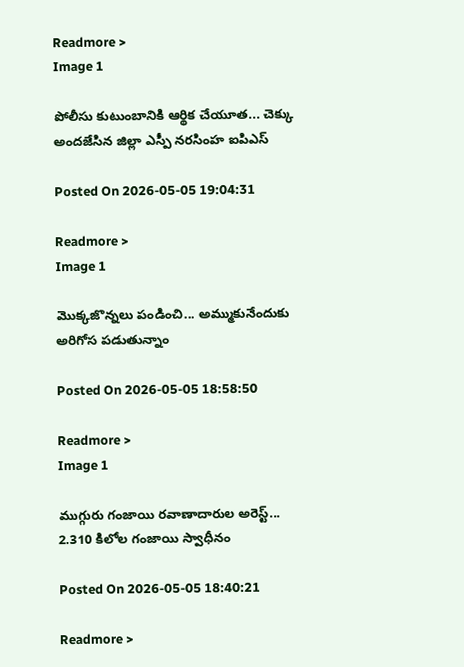Readmore >
Image 1

పోలీసు కుటుంబానికి ఆర్థిక చేయూత... చెక్కు అందజేసిన జిల్లా ఎస్పీ నరసింహ ఐపిఎస్

Posted On 2026-05-05 19:04:31

Readmore >
Image 1

మొక్కజొన్నలు పండించి... అమ్ముకునేందుకు అరిగోస పడుతున్నాం

Posted On 2026-05-05 18:58:50

Readmore >
Image 1

ముగ్గురు గంజాయి రవాణాదారుల అరెస్ట్... 2.310 కిలోల గంజాయి స్వాధీనం

Posted On 2026-05-05 18:40:21

Readmore >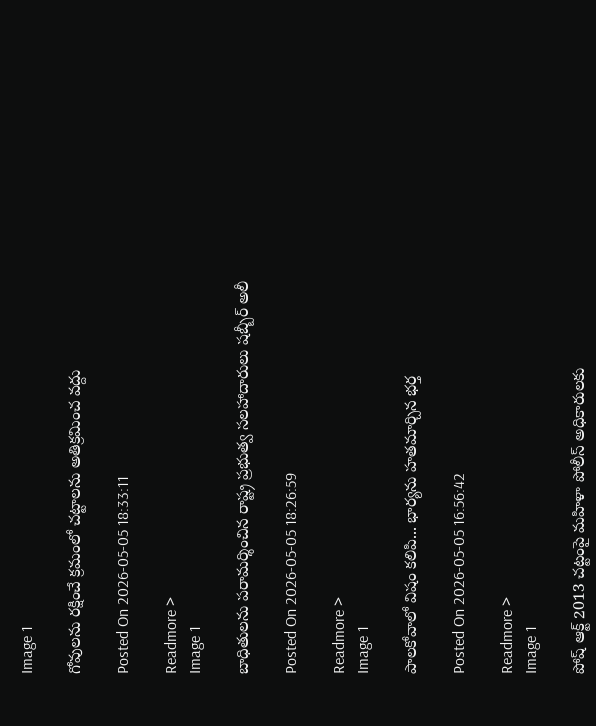Image 1

గోవులను రక్షించే క్రమంలో చట్టాలను అతిక్రమించ వద్దు

Posted On 2026-05-05 18:33:11

Readmore >
Image 1

బాధితులను పరామర్శించిన రాష్ట్ర ప్రభుత్వ సలహాదారులు షబ్బీర్ అలీ

Posted On 2026-05-05 18:26:59

Readmore >
Image 1

పాలకోవాలో విషం కలిపి... భార్యను హతమార్చిన భర్త

Posted On 2026-05-05 16:56:42

Readmore >
Image 1

పోష్ ఆక్ట్ 2013 చట్టంపై మహిళా పోలీస్ అధికారులకు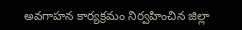అవగాహన కార్యక్రమం నిర్వహించిన జిల్లా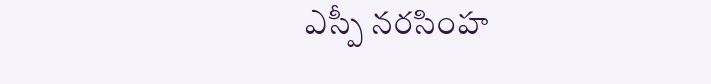ఎస్పీ నరసింహ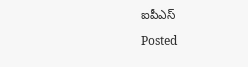ఐపీఎస్

Posted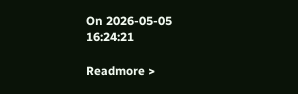On 2026-05-05 16:24:21

Readmore >